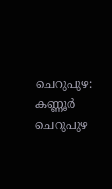ചെറുപുഴ: കണ്ണൂർ ചെറുപുഴ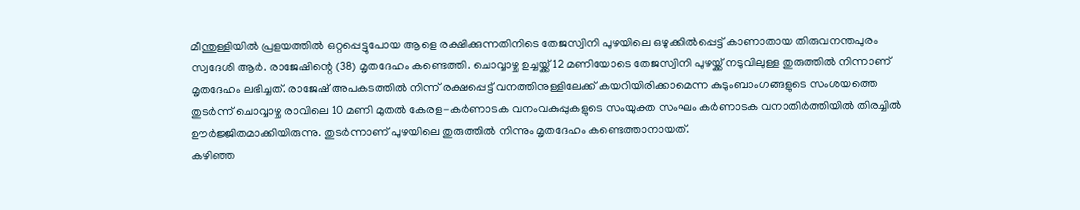മീന്തുള്ളിയിൽ പ്രളയത്തിൽ ഒറ്റപ്പെട്ടുപോയ ആളെ രക്ഷിക്കുന്നതിനിടെ തേജസ്വിനി പുഴയിലെ ഒഴുക്കിൽപ്പെട്ട് കാണാതായ തിരുവനന്തപുരം സ്വദേശി ആർ. രാജേഷിന്റെ (38) മൃതദേഹം കണ്ടെത്തി. ചൊവ്വാഴ്ച ഉച്ചയ്ക്ക് 12 മണിയോടെ തേജസ്വിനി പുഴയ്ക്ക് നടുവിലുള്ള തുരുത്തിൽ നിന്നാണ് മൃതദേഹം ലഭിച്ചത്. രാജേഷ് അപകടത്തിൽ നിന്ന് രക്ഷപ്പെട്ട് വനത്തിനുള്ളിലേക്ക് കയറിയിരിക്കാമെന്ന കുടുംബാംഗങ്ങളുടെ സംശയത്തെ തുടർന്ന് ചൊവ്വാഴ്ച രാവിലെ 10 മണി മുതൽ കേരള-കർണാടക വനംവകുപ്പുകളുടെ സംയുക്ത സംഘം കർണാടക വനാതിർത്തിയിൽ തിരച്ചിൽ ഊർജ്ജിതമാക്കിയിരുന്നു. തുടർന്നാണ് പുഴയിലെ തുരുത്തിൽ നിന്നും മൃതദേഹം കണ്ടെത്താനായത്.
കഴിഞ്ഞ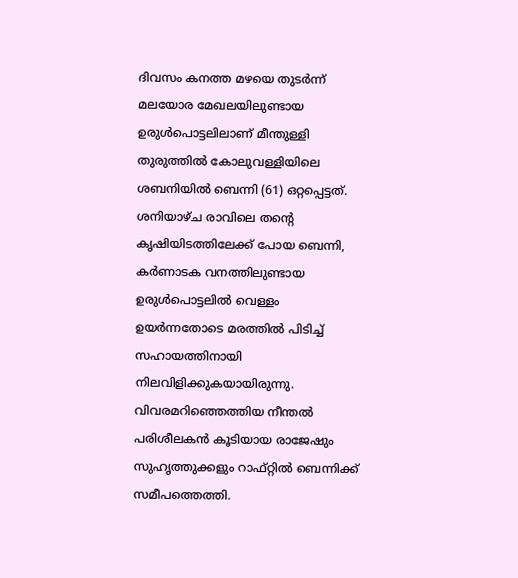ദിവസം കനത്ത മഴയെ തുടർന്ന് മലയോര മേഖലയിലുണ്ടായ ഉരുൾപൊട്ടലിലാണ് മീന്തുള്ളി തുരുത്തിൽ കോലുവള്ളിയിലെ ശബനിയിൽ ബെന്നി (61) ഒറ്റപ്പെട്ടത്. ശനിയാഴ്ച രാവിലെ തന്റെ കൃഷിയിടത്തിലേക്ക് പോയ ബെന്നി, കർണാടക വനത്തിലുണ്ടായ ഉരുൾപൊട്ടലിൽ വെള്ളം ഉയർന്നതോടെ മരത്തിൽ പിടിച്ച് സഹായത്തിനായി നിലവിളിക്കുകയായിരുന്നു. വിവരമറിഞ്ഞെത്തിയ നീന്തൽ പരിശീലകൻ കൂടിയായ രാജേഷും സുഹൃത്തുക്കളും റാഫ്റ്റിൽ ബെന്നിക്ക് സമീപത്തെത്തി.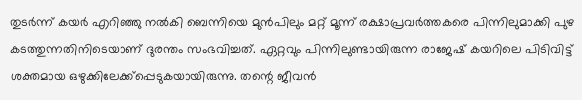തുടർന്ന് കയർ എറിഞ്ഞു നൽകി ബെന്നിയെ മുൻപിലും മറ്റ് മൂന്ന് രക്ഷാപ്രവർത്തകരെ പിന്നിലുമാക്കി പുഴ കടത്തുന്നതിനിടെയാണ് ദുരന്തം സംഭവിച്ചത്. ഏറ്റവും പിന്നിലുണ്ടായിരുന്ന രാജേഷ് കയറിലെ പിടിവിട്ട് ശക്തമായ ഒഴുക്കിലേക്ക്പ്പെടുകയായിരുന്നു. തന്റെ ജീവൻ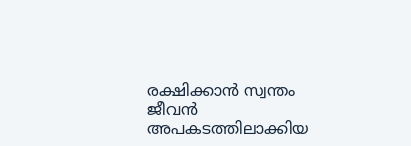രക്ഷിക്കാൻ സ്വന്തം ജീവൻ അപകടത്തിലാക്കിയ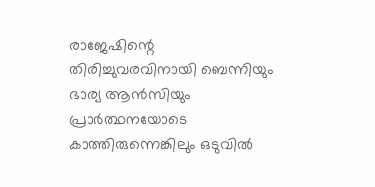രാജേഷിന്റെ തിരിച്ചുവരവിനായി ബെന്നിയും ഭാര്യ ആൻസിയും പ്രാർത്ഥനയോടെ കാത്തിരുന്നെങ്കിലും ഒടുവിൽ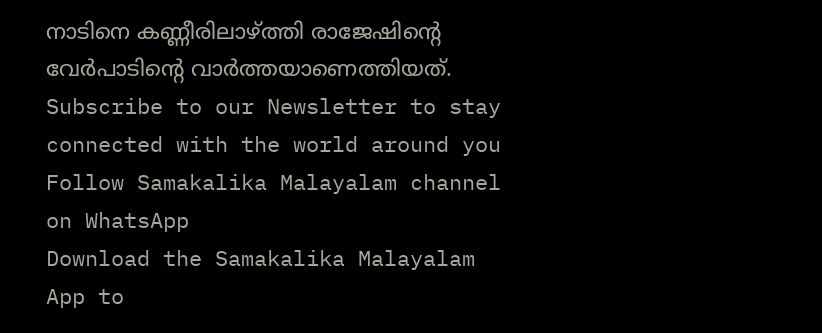നാടിനെ കണ്ണീരിലാഴ്ത്തി രാജേഷിന്റെ വേർപാടിന്റെ വാർത്തയാണെത്തിയത്.
Subscribe to our Newsletter to stay connected with the world around you
Follow Samakalika Malayalam channel on WhatsApp
Download the Samakalika Malayalam App to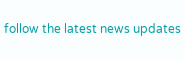follow the latest news updates